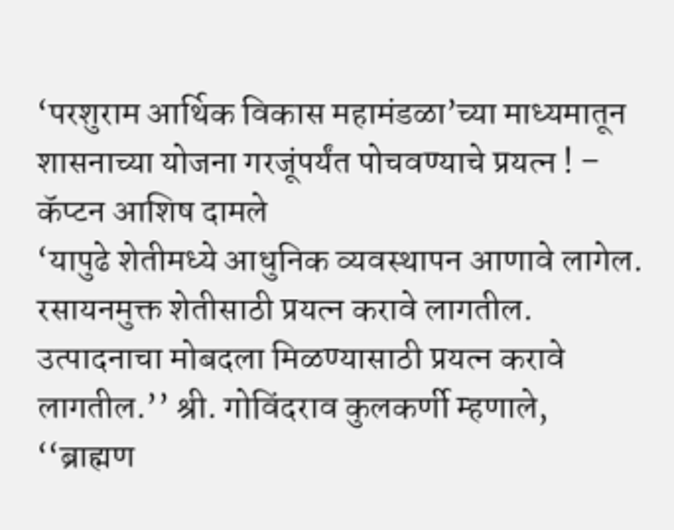‘परशुराम आर्थिक विकास महामंडळा’च्या माध्यमातून शासनाच्या योजना गरजूंपर्यंत पोचवण्याचे प्रयत्न ! – कॅप्टन आशिष दामले
‘यापुढे शेतीमध्ये आधुनिक व्यवस्थापन आणावे लागेल. रसायनमुक्त शेतीसाठी प्रयत्न करावे लागतील. उत्पादनाचा मोबदला मिळण्यासाठी प्रयत्न करावे लागतील.’’ श्री. गोविंदराव कुलकर्णी म्हणाले, ‘‘ब्राह्मण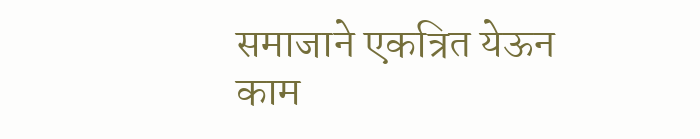समाजाने एकत्रित येऊन काम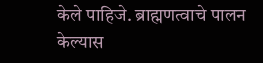केले पाहिजे. ब्राह्मणत्वाचे पालन केल्यास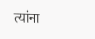त्यांना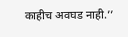काहीच अवघड नाही.’’